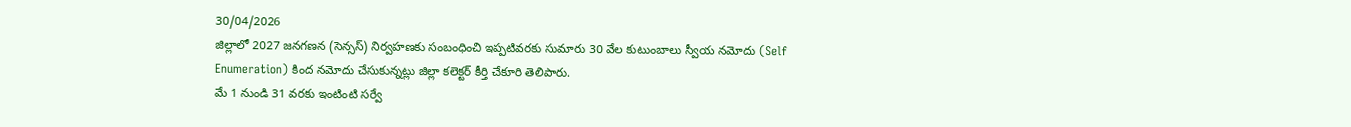30/04/2026
జిల్లాలో 2027 జనగణన (సెన్సస్) నిర్వహణకు సంబంధించి ఇప్పటివరకు సుమారు 30 వేల కుటుంబాలు స్వీయ నమోదు (Self Enumeration) కింద నమోదు చేసుకున్నట్లు జిల్లా కలెక్టర్ కీర్తి చేకూరి తెలిపారు.
మే 1 నుండి 31 వరకు ఇంటింటి సర్వే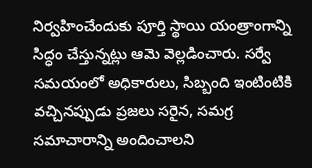నిర్వహించేందుకు పూర్తి స్థాయి యంత్రాంగాన్ని సిద్ధం చేస్తున్నట్లు ఆమె వెల్లడించారు. సర్వే సమయంలో అధికారులు, సిబ్బంది ఇంటింటికి వచ్చినప్పుడు ప్రజలు సరైన, సమగ్ర సమాచారాన్ని అందించాలని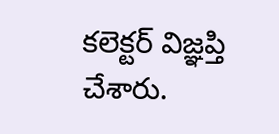కలెక్టర్ విజ్ఞప్తి చేశారు.